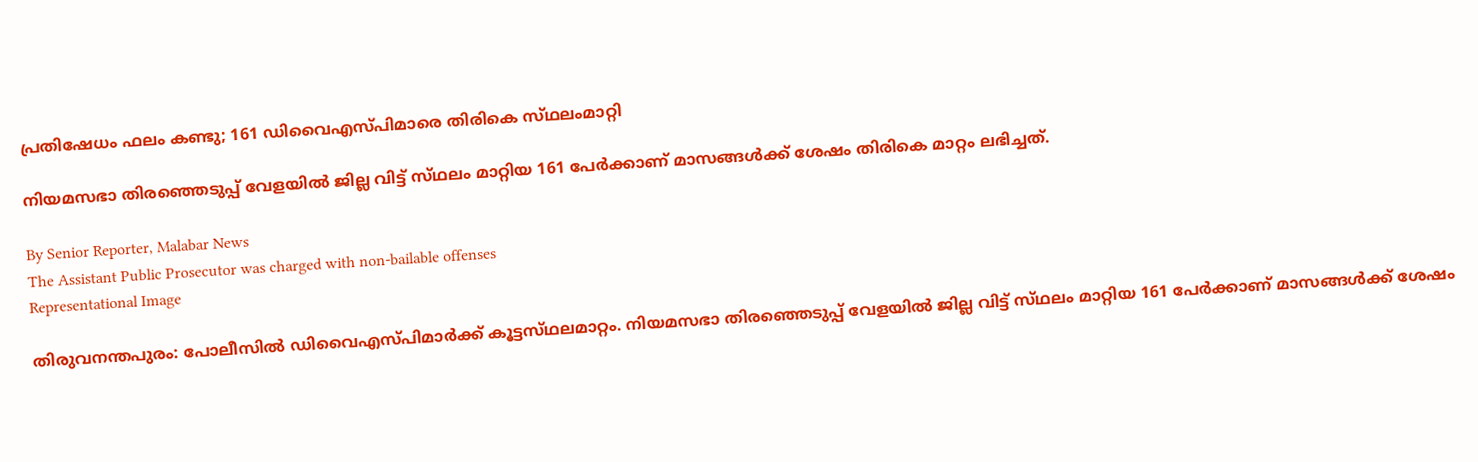പ്രതിഷേധം ഫലം കണ്ടു; 161 ഡിവൈഎസ്‌പിമാരെ തിരികെ സ്‌ഥലംമാറ്റി

നിയമസഭാ തിരഞ്ഞെടുപ്പ് വേളയിൽ ജില്ല വിട്ട് സ്‌ഥലം മാറ്റിയ 161 പേർക്കാണ് മാസങ്ങൾക്ക് ശേഷം തിരികെ മാറ്റം ലഭിച്ചത്.

By Senior Reporter, Malabar News
The Assistant Public Prosecutor was charged with non-bailable offenses
Representational Image

തിരുവനന്തപുരം: പോലീസിൽ ഡിവൈഎസ്‌പിമാർക്ക് കൂട്ടസ്‌ഥലമാറ്റം. നിയമസഭാ തിരഞ്ഞെടുപ്പ് വേളയിൽ ജില്ല വിട്ട് സ്‌ഥലം മാറ്റിയ 161 പേർക്കാണ് മാസങ്ങൾക്ക് ശേഷം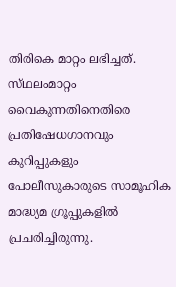തിരികെ മാറ്റം ലഭിച്ചത്. സ്‌ഥലംമാറ്റം വൈകുന്നതിനെതിരെ പ്രതിഷേധഗാനവും കുറിപ്പുകളും പോലീസുകാരുടെ സാമൂഹിക മാദ്ധ്യമ ഗ്രൂപ്പുകളിൽ പ്രചരിച്ചിരുന്നു.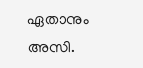ഏതാനും അസി.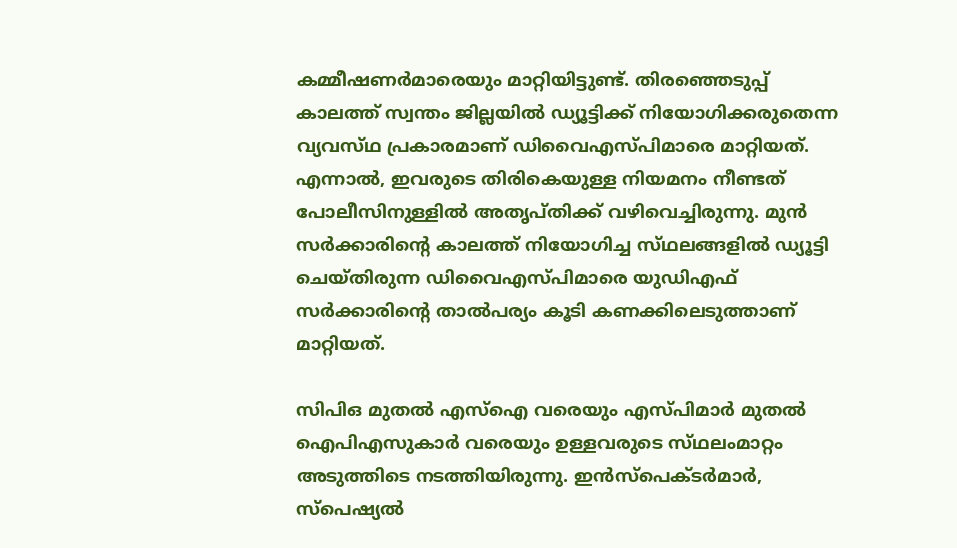കമ്മീഷണർമാരെയും മാറ്റിയിട്ടുണ്ട്. തിരഞ്ഞെടുപ്പ് കാലത്ത് സ്വന്തം ജില്ലയിൽ ഡ്യൂട്ടിക്ക് നിയോഗിക്കരുതെന്ന വ്യവസ്‌ഥ പ്രകാരമാണ് ഡിവൈഎസ്‌പിമാരെ മാറ്റിയത്. എന്നാൽ, ഇവരുടെ തിരികെയുള്ള നിയമനം നീണ്ടത് പോലീസിനുള്ളിൽ അതൃപ്‌തിക്ക് വഴിവെച്ചിരുന്നു. മുൻ സർക്കാരിന്റെ കാലത്ത് നിയോഗിച്ച സ്‌ഥലങ്ങളിൽ ഡ്യൂട്ടി ചെയ്‌തിരുന്ന ഡിവൈഎസ്‌പിമാരെ യുഡിഎഫ് സർക്കാരിന്റെ താൽപര്യം കൂടി കണക്കിലെടുത്താണ് മാറ്റിയത്.

സിപിഒ മുതൽ എസ്‌ഐ വരെയും എസ്‌പിമാർ മുതൽ ഐപിഎസുകാർ വരെയും ഉള്ളവരുടെ സ്‌ഥലംമാറ്റം അടുത്തിടെ നടത്തിയിരുന്നു. ഇൻസ്‌പെക്‌ടർമാർ, സ്‌പെഷ്യൽ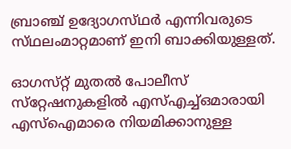ബ്രാഞ്ച് ഉദ്യോഗസ്‌ഥർ എന്നിവരുടെ സ്‌ഥലംമാറ്റമാണ് ഇനി ബാക്കിയുള്ളത്.

ഓഗസ്‌റ്റ് മുതൽ പോലീസ് സ്‌റ്റേഷനുകളിൽ എസ്എച്ച്ഒമാരായി എസ്‌ഐമാരെ നിയമിക്കാനുള്ള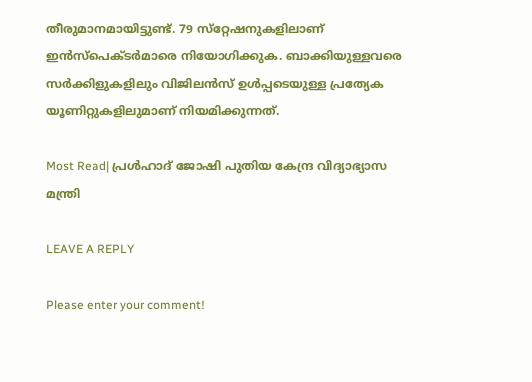തീരുമാനമായിട്ടുണ്ട്. 79 സ്‌റ്റേഷനുകളിലാണ് ഇൻസ്‌പെക്‌ടർമാരെ നിയോഗിക്കുക. ബാക്കിയുള്ളവരെ സർക്കിളുകളിലും വിജിലൻസ് ഉൾപ്പടെയുള്ള പ്രത്യേക യൂണിറ്റുകളിലുമാണ് നിയമിക്കുന്നത്.

Most Read| പ്രൾഹാദ് ജോഷി പുതിയ കേന്ദ്ര വിദ്യാഭ്യാസ മന്ത്രി

LEAVE A REPLY

Please enter your comment!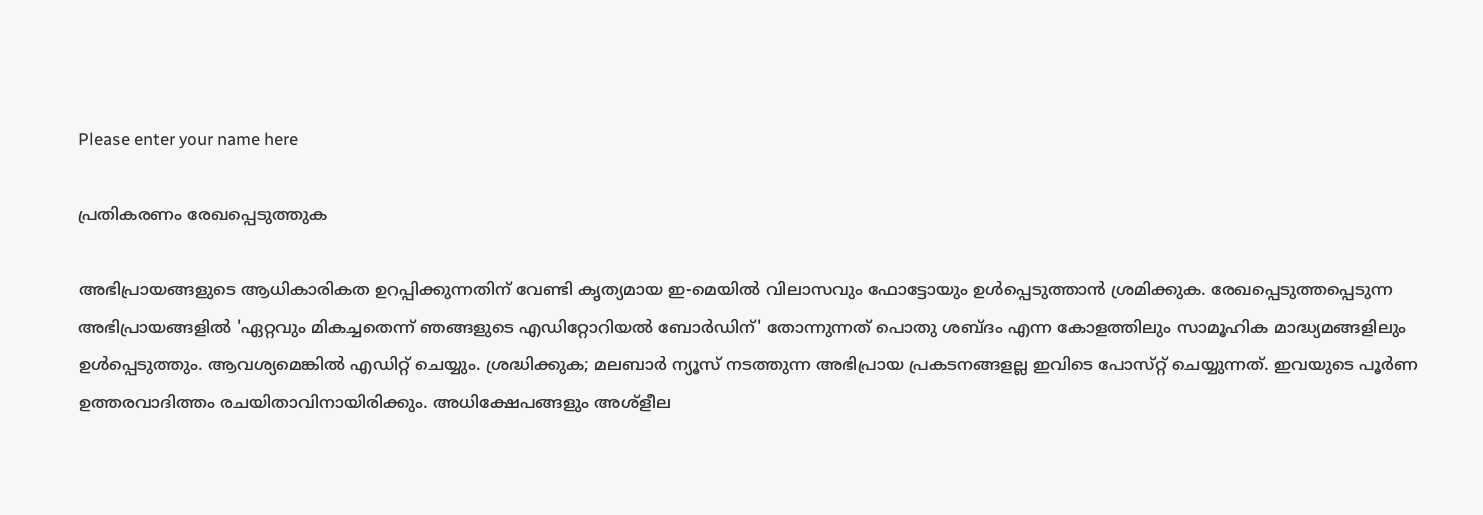Please enter your name here

പ്രതികരണം രേഖപ്പെടുത്തുക

അഭിപ്രായങ്ങളുടെ ആധികാരികത ഉറപ്പിക്കുന്നതിന് വേണ്ടി കൃത്യമായ ഇ-മെയിൽ വിലാസവും ഫോട്ടോയും ഉൾപ്പെടുത്താൻ ശ്രമിക്കുക. രേഖപ്പെടുത്തപ്പെടുന്ന അഭിപ്രായങ്ങളിൽ 'ഏറ്റവും മികച്ചതെന്ന് ഞങ്ങളുടെ എഡിറ്റോറിയൽ ബോർഡിന്' തോന്നുന്നത് പൊതു ശബ്‌ദം എന്ന കോളത്തിലും സാമൂഹിക മാദ്ധ്യമങ്ങളിലും ഉൾപ്പെടുത്തും. ആവശ്യമെങ്കിൽ എഡിറ്റ് ചെയ്യും. ശ്രദ്ധിക്കുക; മലബാർ ന്യൂസ് നടത്തുന്ന അഭിപ്രായ പ്രകടനങ്ങളല്ല ഇവിടെ പോസ്‌റ്റ് ചെയ്യുന്നത്. ഇവയുടെ പൂർണ ഉത്തരവാദിത്തം രചയിതാവിനായിരിക്കും. അധിക്ഷേപങ്ങളും അശ്‌ളീല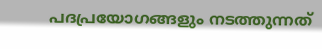പദപ്രയോഗങ്ങളും നടത്തുന്നത്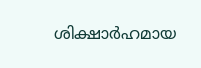ശിക്ഷാർഹമായ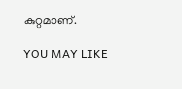കുറ്റമാണ്.

YOU MAY LIKE